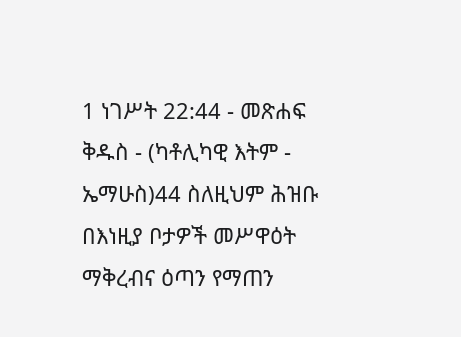1 ነገሥት 22:44 - መጽሐፍ ቅዱስ - (ካቶሊካዊ እትም - ኤማሁስ)44 ስለዚህም ሕዝቡ በእነዚያ ቦታዎች መሥዋዕት ማቅረብና ዕጣን የማጠን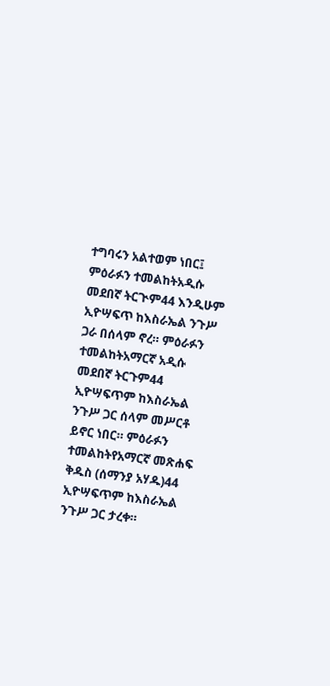ተግባሩን አልተወም ነበር፤ ምዕራፉን ተመልከትአዲሱ መደበኛ ትርጒም44 እንዲሁም ኢዮሣፍጥ ከእስራኤል ንጉሥ ጋራ በሰላም ኖረ። ምዕራፉን ተመልከትአማርኛ አዲሱ መደበኛ ትርጉም44 ኢዮሣፍጥም ከእስራኤል ንጉሥ ጋር ሰላም መሥርቶ ይኖር ነበር። ምዕራፉን ተመልከትየአማርኛ መጽሐፍ ቅዱስ (ሰማንያ አሃዱ)44 ኢዮሣፍጥም ከእስራኤል ንጉሥ ጋር ታረቀ።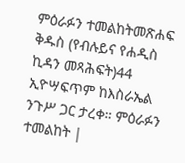ምዕራፉን ተመልከትመጽሐፍ ቅዱስ (የብሉይና የሐዲስ ኪዳን መጻሕፍት)44 ኢዮሣፍጥም ከእስራኤል ንጉሥ ጋር ታረቀ። ምዕራፉን ተመልከት |